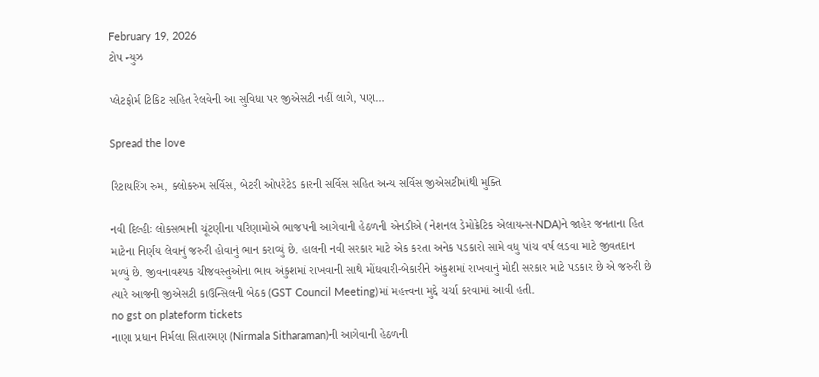February 19, 2026
ટોપ ન્યુઝ

પ્લેટફોર્મ ટિકિટ સહિત રેલવેની આ સુવિધા પર જીએસટી નહીં લાગે, પણ…

Spread the love

રિટાયરિંગ રુમ, ક્લોકરુમ સર્વિસ, બેટરી ઓપરેટેડ કારની સર્વિસ સહિત અન્ય સર્વિસ જીએસટીમાંથી મુક્તિ

નવી દિલ્હીઃ લોકસભાની ચૂંટણીના પરિણામોએ ભાજપની આગેવાની હેઠળની એનડીએ (નેશનલ ડેમોક્રેટિક એલાયન્સ-NDA)ને જાહેર જનતાના હિત માટેના નિર્ણય લેવાનું જરુરી હોવાનું ભાન કરાવ્યું છે. હાલની નવી સરકાર માટે એક કરતા અનેક પડકારો સામે વધુ પાંચ વર્ષ લડવા માટે જીવતદાન મળ્યું છે. જીવનાવશ્યક ચીજવસ્તુઓના ભાવ અંકુશમાં રાખવાની સાથે મોંઘવારી-બેકારીને અંકુશમાં રાખવાનું મોદી સરકાર માટે પડકાર છે એ જરુરી છે ત્યારે આજની જીએસટી કાઉન્સિલની બેઠક (GST Council Meeting)માં મહત્ત્વના મુદ્દે ચર્ચા કરવામાં આવી હતી.
no gst on plateform tickets
નાણા પ્રધાન નિર્મલા સિતારમણ (Nirmala Sitharaman)ની આગેવાની હેઠળની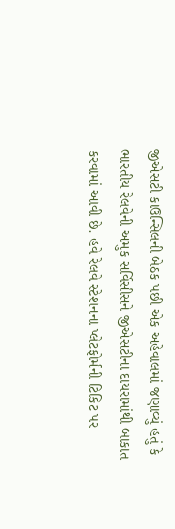જીએસટી કાઉન્સિલની બેઠક પછી એક અહેવાલમાં જણાવ્યું હતું કે ભારતીય રેલવેની અમુક સર્વિસીસને જીએસટીના દાયરામાંથી બાકાત કરવામાં આવી છે. હવે રેલવે સ્ટેશનના પ્લેટફોર્મની ટિકિટ પર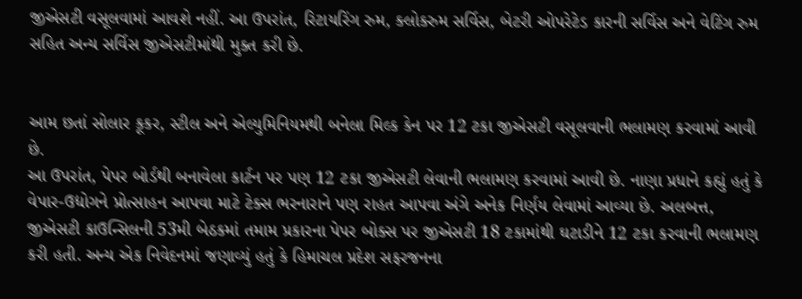જીએસટી વસૂલવામાં આવશે નહીં. આ ઉપરાંત, રિટાયરિંગ રુમ, ક્લોકરુમ સર્વિસ, બેટરી ઓપરેટેડ કારની સર્વિસ અને વેટિંગ રુમ સહિત અન્ય સર્વિસ જીએસટીમાંથી મુક્ત કરી છે.


આમ છતાં સોલાર કૂકર, સ્ટીલ અને એલ્યુમિનિયમથી બનેલા મિલ્ક કેન પર 12 ટકા જીએસટી વસૂલવાની ભલામણ કરવામાં આવી છે.
આ ઉપરાંત, પેપર બોર્ડથી બનાવેલા કાર્ટન પર પણ 12 ટકા જીએસટી લેવાની ભલામણ કરવામાં આવી છે. નાણા પ્રધાને કહ્યું હતું કે વેપાર-ઉદ્યોગને પ્રોત્સાહન આપવા માટે ટેક્સ ભરનારાને પણ રાહત આપવા અંગે અનેક નિર્ણય લેવામાં આવ્યા છે. અલબત્ત, જીએસટી કાઉન્સિલની 53મી બેઠકમાં તમામ પ્રકારના પેપર બોક્સ પર જીએસટી 18 ટકામાંથી ઘટાડીને 12 ટકા કરવાની ભલામણ કરી હતી. અન્ય એક નિવેદનમાં જણાવ્યું હતું કે હિમાચલ પ્રદેશ સફરજનના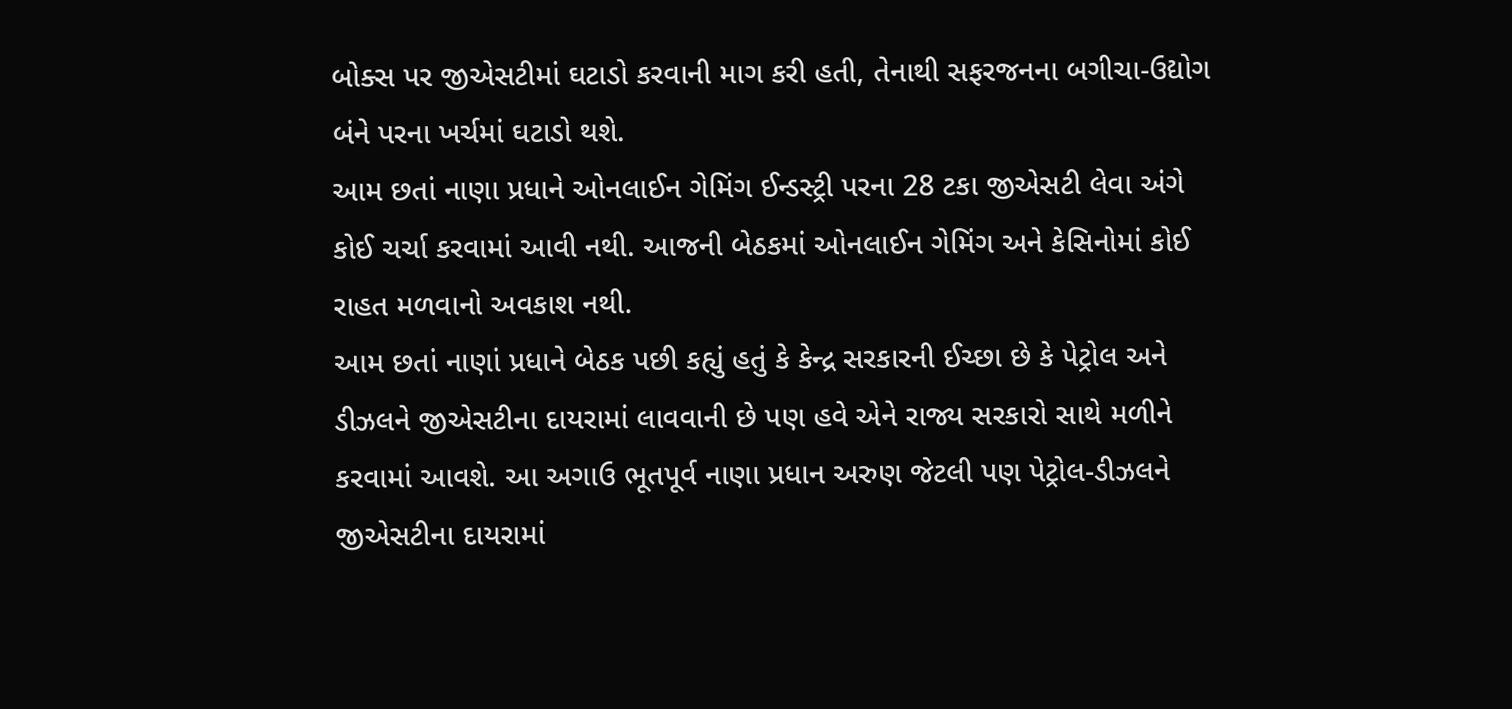બોક્સ પર જીએસટીમાં ઘટાડો કરવાની માગ કરી હતી, તેનાથી સફરજનના બગીચા-ઉદ્યોગ બંને પરના ખર્ચમાં ઘટાડો થશે.
આમ છતાં નાણા પ્રધાને ઓનલાઈન ગેમિંગ ઈન્ડસ્ટ્રી પરના 28 ટકા જીએસટી લેવા અંગે કોઈ ચર્ચા કરવામાં આવી નથી. આજની બેઠકમાં ઓનલાઈન ગેમિંગ અને કેસિનોમાં કોઈ રાહત મળવાનો અવકાશ નથી.
આમ છતાં નાણાં પ્રધાને બેઠક પછી કહ્યું હતું કે કેન્દ્ર સરકારની ઈચ્છા છે કે પેટ્રોલ અને ડીઝલને જીએસટીના દાયરામાં લાવવાની છે પણ હવે એને રાજ્ય સરકારો સાથે મળીને કરવામાં આવશે. આ અગાઉ ભૂતપૂર્વ નાણા પ્રધાન અરુણ જેટલી પણ પેટ્રોલ-ડીઝલને જીએસટીના દાયરામાં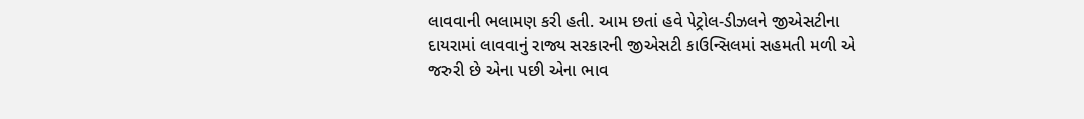લાવવાની ભલામણ કરી હતી. આમ છતાં હવે પેટ્રોલ-ડીઝલને જીએસટીના દાયરામાં લાવવાનું રાજ્ય સરકારની જીએસટી કાઉન્સિલમાં સહમતી મળી એ જરુરી છે એના પછી એના ભાવ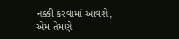નક્કી કરવામાં આવશે, એમ તેમણે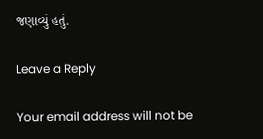જણાવ્યું હતું.

Leave a Reply

Your email address will not be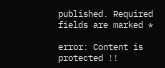published. Required fields are marked *

error: Content is protected !!